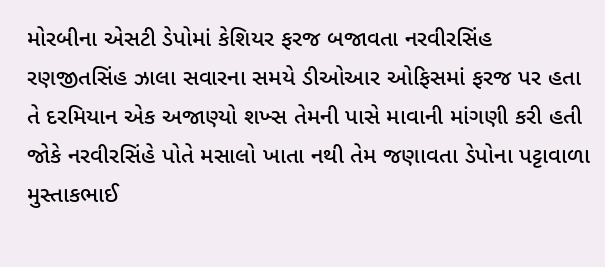મોરબીના એસટી ડેપોમાં કેશિયર ફરજ બજાવતા નરવીરસિંહ રણજીતસિંહ ઝાલા સવારના સમયે ડીઓઆર ઓફિસમાં ફરજ પર હતા તે દરમિયાન એક અજાણ્યો શખ્સ તેમની પાસે માવાની માંગણી કરી હતી જોકે નરવીરસિંહે પોતે મસાલો ખાતા નથી તેમ જણાવતા ડેપોના પટ્ટાવાળા મુસ્તાકભાઈ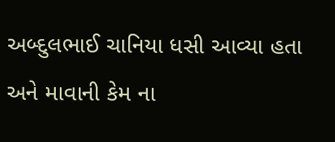અબ્દુલભાઈ ચાનિયા ધસી આવ્યા હતા અને માવાની કેમ ના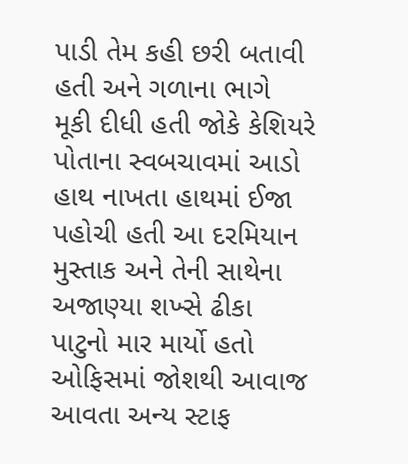પાડી તેમ કહી છરી બતાવી હતી અને ગળાના ભાગે મૂકી દીધી હતી જોકે કેશિયરે પોતાના સ્વબચાવમાં આડો હાથ નાખતા હાથમાં ઈજા પહોચી હતી આ દરમિયાન મુસ્તાક અને તેની સાથેના અજાણ્યા શખ્સે ઢીકા પાટુનો માર માર્યો હતો ઓફિસમાં જોશથી આવાજ આવતા અન્ય સ્ટાફ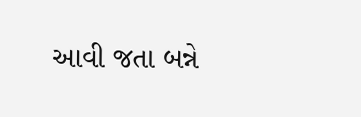આવી જતા બન્ને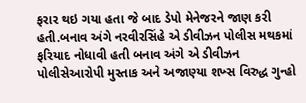ફરાર થઇ ગયા હતા જે બાદ ડેપો મેનેજરને જાણ કરી હતી.બનાવ અંગે નરવીરસિંહે એ ડીવીઝન પોલીસ મથકમાં ફરિયાદ નોધાવી હતી બનાવ અંગે એ ડીવીઝન પોલીસેઆરોપી મુસ્તાક અને અજાણ્યા શખ્સ વિરુદ્ધ ગુન્હો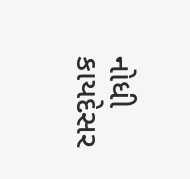નોધી કાયદેસર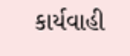કાર્યવાહી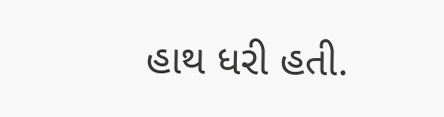હાથ ધરી હતી.